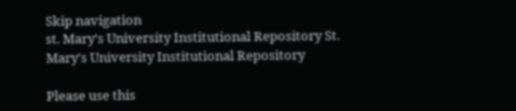Skip navigation
st. Mary's University Institutional Repository St. Mary's University Institutional Repository

Please use this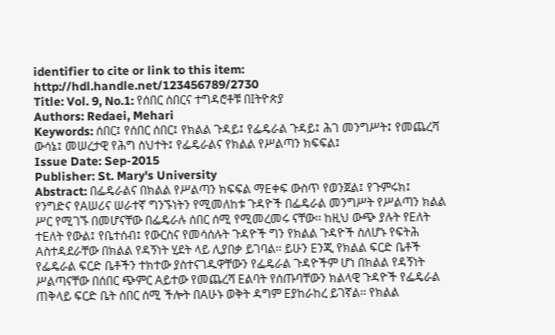identifier to cite or link to this item: http://hdl.handle.net/123456789/2730
Title: Vol. 9, No.1: የሰበር ሰበርና ተግዳሮቶቹ በIትዮጵያ
Authors: Redaei, Mehari
Keywords: ሰበር፤ የሰበር ሰበር፤ የክልል ጉዳይ፤ የፌዴራል ጉዳይ፤ ሕገ መንግሥት፤ የመጨረሻ ውሳኔ፤ መሠረታዊ የሕግ ስህተት፤ የፌዴራልና የክልል የሥልጣን ክፍፍል፤
Issue Date: Sep-2015
Publisher: St. Mary's University
Abstract: በፌዴራልና በክልል የሥልጣን ክፍፍል ማEቀፍ ውስጥ የወንጀል፤ የጉምሩክ፤ የንግድና የAሠሪና ሠራተኛ ግንኙነትን የሚመለከቱ ጉዳዮች በፌዴራል መንግሥት የሥልጣን ክልል ሥር የሚገኙ በመሆናቸው በፌዴራሉ ሰበር ሰሚ የሚመረመሩ ናቸው፡፡ ከዚህ ውጭ ያሉት የEለት ተEለት የውል፤ የቤተሰብ፤ የውርስና የመሳሰሉት ጉዳዮች ግን የክልል ጉዳዮች ስለሆኑ የፍትሕ Aስተዳደራቸው በክልል የዳኝነት ሂደት ላይ ሊያበቃ ይገባል፡፡ ይሁን Eንጂ የክልል ፍርድ ቤቶች የፌዴራል ፍርድ ቤቶችን ተክተው ያስተናገዱዋቸውን የፌዴራል ጉዳዮችም ሆነ በክልል የዳኝነት ሥልጣናቸው በሰበር ጭምር Aይተው የመጨረሻ Eልባት የሰጡባቸውን ክልላዊ ጉዳዮች የፌዴራል ጠቅላይ ፍርድ ቤት ሰበር ሰሚ ችሎት በAሁኑ ወቅት ዳግም Eያከራከረ ይገኛል፡፡ የክልል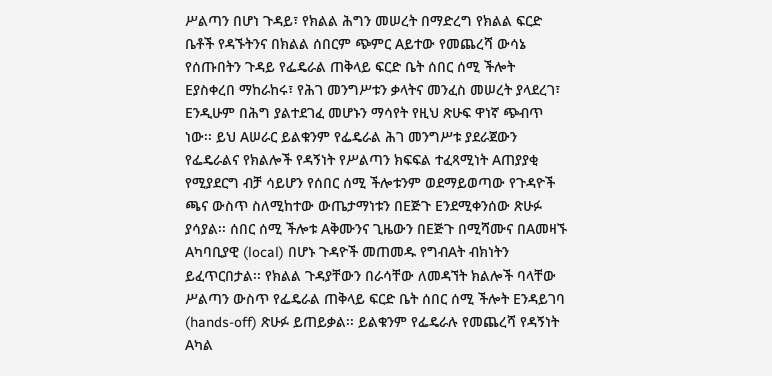ሥልጣን በሆነ ጉዳይ፣ የክልል ሕግን መሠረት በማድረግ የክልል ፍርድ ቤቶች የዳኙትንና በክልል ሰበርም ጭምር Aይተው የመጨረሻ ውሳኔ የሰጡበትን ጉዳይ የፌዴራል ጠቅላይ ፍርድ ቤት ሰበር ሰሚ ችሎት Eያስቀረበ ማከራከሩ፣ የሕገ መንግሥቱን ቃላትና መንፈስ መሠረት ያላደረገ፣ Eንዲሁም በሕግ ያልተደገፈ መሆኑን ማሳየት የዚህ ጽሁፍ ዋነኛ ጭብጥ ነው፡፡ ይህ Aሠራር ይልቁንም የፌዴራል ሕገ መንግሥቱ ያደራጀውን የፌዴራልና የክልሎች የዳኝነት የሥልጣን ክፍፍል ተፈጻሚነት Aጠያያቂ የሚያደርግ ብቻ ሳይሆን የሰበር ሰሚ ችሎቱንም ወደማይወጣው የጉዳዮች ጫና ውስጥ ስለሚከተው ውጤታማነቱን በEጅጉ Eንደሚቀንሰው ጽሁፉ ያሳያል፡፡ ሰበር ሰሚ ችሎቱ Aቅሙንና ጊዜውን በEጅጉ በሚሻሙና በAመዛኙ Aካባቢያዊ (local) በሆኑ ጉዳዮች መጠመዱ የግብAት ብክነትን ይፈጥርበታል፡፡ የክልል ጉዳያቸውን በራሳቸው ለመዳኘት ክልሎች ባላቸው ሥልጣን ውስጥ የፌዴራል ጠቅላይ ፍርድ ቤት ሰበር ሰሚ ችሎት Eንዳይገባ (hands-off) ጽሁፉ ይጠይቃል፡፡ ይልቁንም የፌዴራሉ የመጨረሻ የዳኝነት Aካል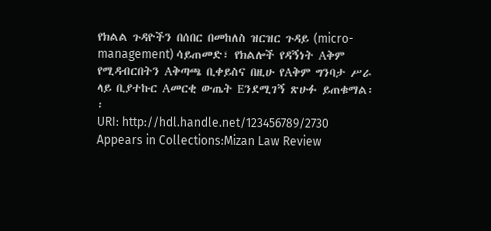የክልል ጉዳዮችን በሰበር በመከለስ ዝርዝር ጉዳይ (micro-management) ሳይጠመድ፣ የክልሎች የዳኝነት Aቅም የሚዳብርበትን Aቅጣጫ ቢቀይስና በዚሁ የAቅም ግንባታ ሥራ ላይ ቢያተኩር Aመርቂ ውጤት Eንደሚገኝ ጽሁፉ ይጠቁማል፡፡
URI: http://hdl.handle.net/123456789/2730
Appears in Collections:Mizan Law Review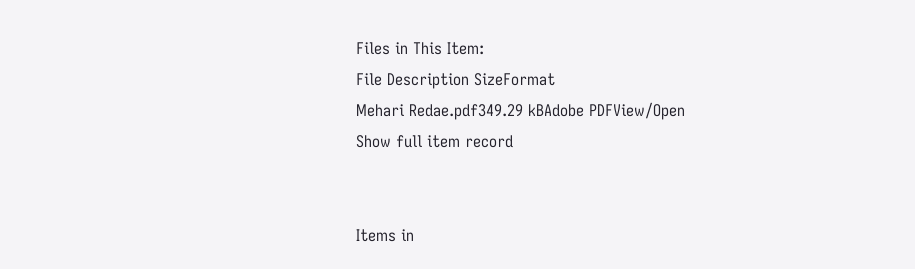Files in This Item:
File Description SizeFormat
Mehari Redae.pdf349.29 kBAdobe PDFView/Open
Show full item record


Items in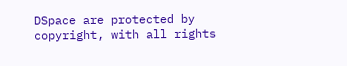DSpace are protected by copyright, with all rights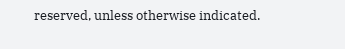reserved, unless otherwise indicated.